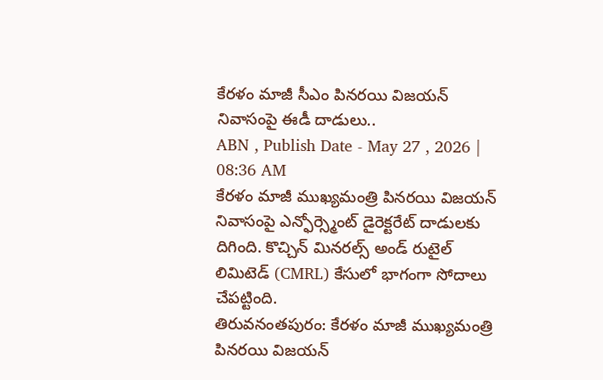కేరళం మాజీ సీఎం పినరయి విజయన్ నివాసంపై ఈడీ దాడులు..
ABN , Publish Date - May 27 , 2026 | 08:36 AM
కేరళం మాజీ ముఖ్యమంత్రి పినరయి విజయన్ నివాసంపై ఎన్ఫోర్స్మెంట్ డైరెక్టరేట్ దాడులకు దిగింది. కొచ్చిన్ మినరల్స్ అండ్ రుటైల్ లిమిటెడ్ (CMRL) కేసులో భాగంగా సోదాలు చేపట్టింది.
తిరువనంతపురం: కేరళం మాజీ ముఖ్యమంత్రి పినరయి విజయన్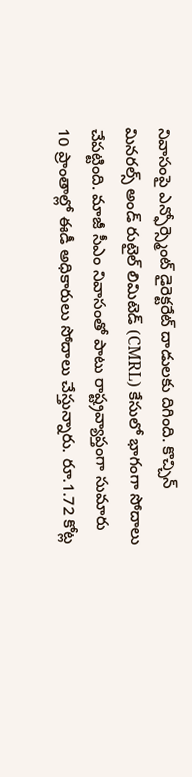నివాసంపై ఎన్ఫోర్స్మెంట్ డైరెక్టరేట్ దాడులకు దిగింది. కొచ్చిన్ మినరల్స్ అండ్ రుటైల్ లిమిటెడ్ (CMRL) కేసులో భాగంగా సోదాలు చేపట్టింది. మాజీ సీఎం నివాసంతో పాటు రాష్ట్రవ్యాప్తంగా సుమారు 10 ప్రాంతాల్లో ఈడీ అధికారులు సోదాలు చేస్తున్నారు. రూ.1.72 కోట్ల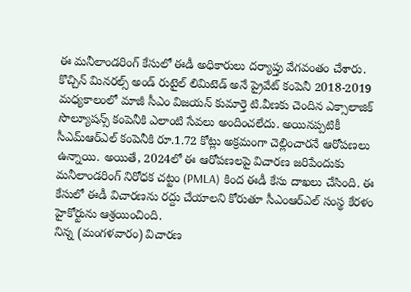ఈ మనీలాండరింగ్ కేసులో ఈడీ అధికారులు దర్యాప్తు వేగవంతం చేశారు.
కొచ్చిన్ మినరల్స్ అండ్ రుటైల్ లిమిటెడ్ అనే ప్రైవేట్ కంపెనీ 2018-2019 మధ్యకాలంలో మాజీ సీఎం విజయన్ కుమార్తె టి.వీణకు చెందిన ఎక్సాలాజిక్ సొల్యూషన్స్ కంపెనీకి ఎలాంటి సేవలు అందించలేదు. అయినప్పటికీ సీఎమ్ఆర్ఎల్ కంపెనీకి రూ.1.72 కోట్లు అక్రమంగా చెల్లించారనే ఆరోపణలు ఉన్నాయి. అయితే, 2024లో ఈ ఆరోపణలపై విచారణ జరిపేందుకు మనీలాండరింగ్ నిరోధక చట్టం (PMLA) కింద ఈడీ కేసు దాఖలు చేసింది. ఈ కేసులో ఈడీ విచారణను రద్దు చేయాలని కోరుతూ సీఎంఆర్ఎల్ సంస్థ కేరళం హైకోర్టును ఆశ్రయించింది.
నిన్న (మంగళవారం) విచారణ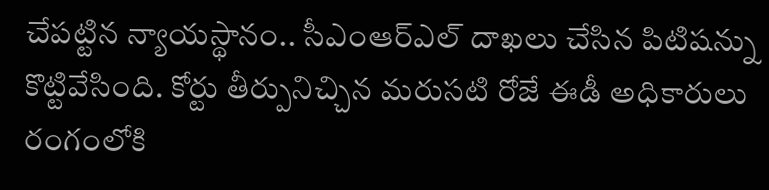చేపట్టిన న్యాయస్థానం.. సీఎంఆర్ఎల్ దాఖలు చేసిన పిటిషన్ను కొట్టివేసింది. కోర్టు తీర్పునిచ్చిన మరుసటి రోజే ఈడీ అధికారులు రంగంలోకి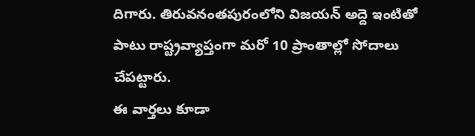దిగారు. తిరువనంతపురంలోని విజయన్ అద్దె ఇంటితో పాటు రాష్ట్రవ్యాప్తంగా మరో 10 ప్రాంతాల్లో సోదాలు చేపట్టారు.
ఈ వార్తలు కూడా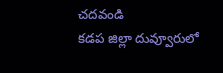చదవండి
కడప జిల్లా దువ్వూరులో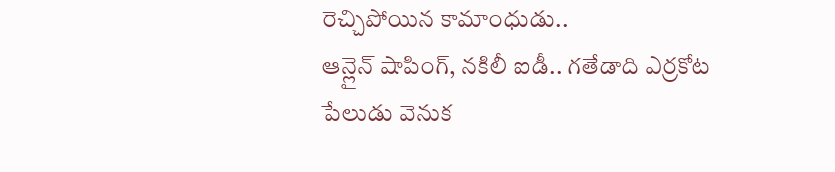రెచ్చిపోయిన కామాంధుడు..
ఆన్లైన్ షాపింగ్, నకిలీ ఐడీ.. గతేడాది ఎర్రకోట పేలుడు వెనుక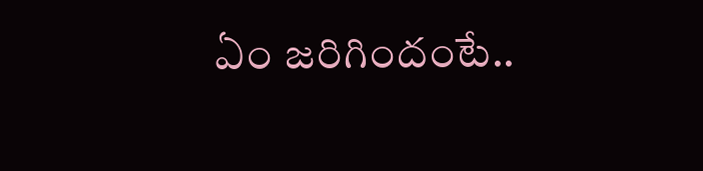ఏం జరిగిందంటే..